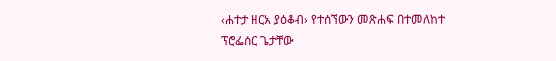‹ሐተታ ዘርአ ያዕቆብ› የተሰኘውን መጽሐፍ በተመለከተ ፕሮፌሰር ጌታቸው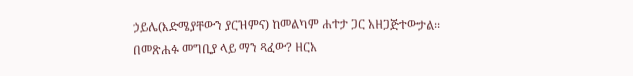ኃይሌ(እድሜያቸውን ያርዝምና) ከመልካም ሐተታ ጋር አዘጋጅተውታል፡፡ በመጽሐፉ መግቢያ ላይ ማን ጻፈው? ዘርአ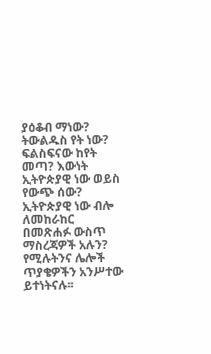ያዕቆብ ማነው? ትውልዱስ የት ነው? ፍልስፍናው ከየት መጣ? እውነት ኢትዮጵያዊ ነው ወይስ የውጭ ሰው? ኢትዮጵያዊ ነው ብሎ ለመከራከር በመጽሐፉ ውስጥ ማስረጃዎች አሉን? የሚሉትንና ሌሎች ጥያቄዎችን አንሥተው ይተነትናሉ፡፡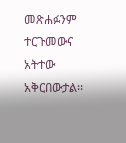መጽሐፉንም ተርጉመውና አትተው አቅርበውታል፡፡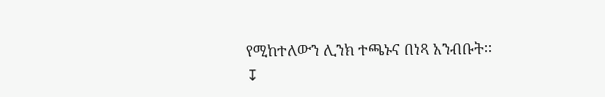የሚከተለውን ሊንክ ተጫኑና በነጻ አንብቡት፡፡
↧